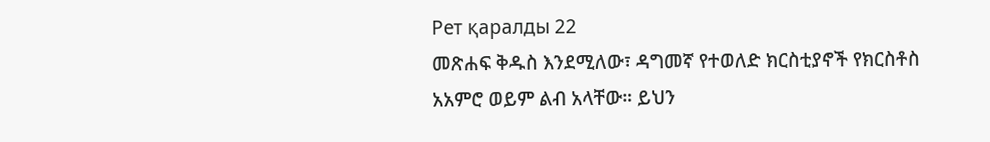Рет қаралды 22
መጽሐፍ ቅዱስ እንደሚለው፣ ዳግመኛ የተወለድ ክርስቲያኖች የክርስቶስ አአምሮ ወይም ልብ አላቸው። ይህን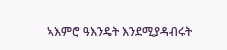ኣእምሮ ዓእንዴት እንደሚያዳብሩት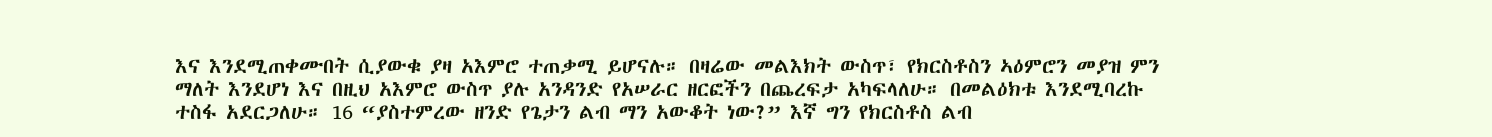እና እንደሚጠቀሙበት ሲያውቁ ያዛ አእምሮ ተጠቃሚ ይሆናሉ። በዛሬው መልእክት ውስጥ፣ የክርስቶስን ኣዕምሮን መያዝ ምን ማለት እንደሆነ እና በዚህ አእምሮ ውስጥ ያሉ አንዳንድ የአሠራር ዘርፎችን በጨረፍታ አካፍላለሁ። በመልዕክቱ እንደሚባረኩ ተስፋ አደርጋለሁ። 16 “ያስተምረው ዘንድ የጌታን ልብ ማን አውቆት ነው?” እኛ ግን የክርስቶስ ልብ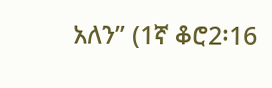አለን” (1ኛ ቆሮ2፡16